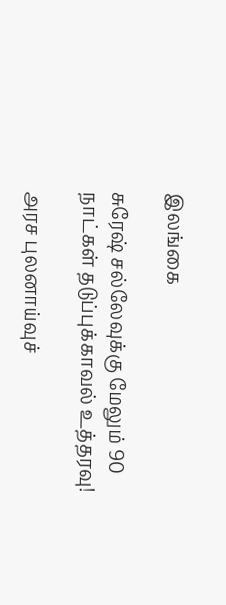இலங்கை

சுரேஷ் சல்லேவுக்கு மேலும் 90 நாட்கள் தடுப்புக்காவல் உத்தரவு!

அரச புலனாய்வுச்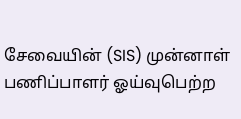சேவையின் (SIS) முன்னாள் பணிப்பாளர் ஓய்வுபெற்ற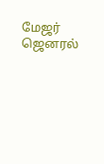மேஜர் ஜெனரல்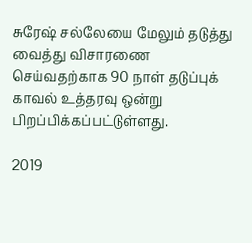சுரேஷ் சல்லேயை மேலும் தடுத்து வைத்து விசாரணை செய்வதற்காக 90 நாள் தடுப்புக் காவல் உத்தரவு ஒன்று பிறப்பிக்கப்பட்டுள்ளது.

2019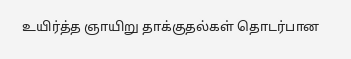உயிர்த்த ஞாயிறு தாக்குதல்கள் தொடர்பான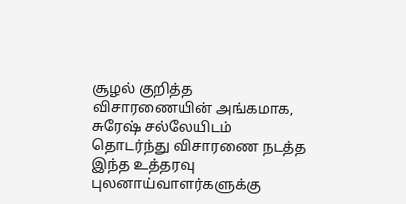சூழல் குறித்த விசாரணையின் அங்கமாக, சுரேஷ் சல்லேயிடம் தொடர்ந்து விசாரணை நடத்த இந்த உத்தரவு புலனாய்வாளர்களுக்கு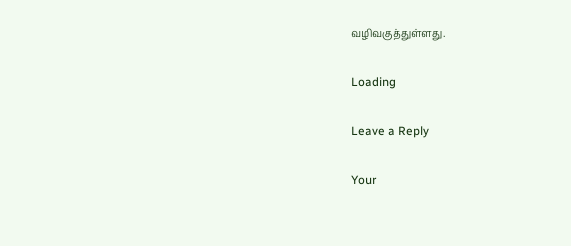வழிவகுத்துள்ளது.

Loading

Leave a Reply

Your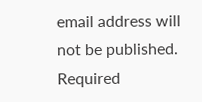email address will not be published. Required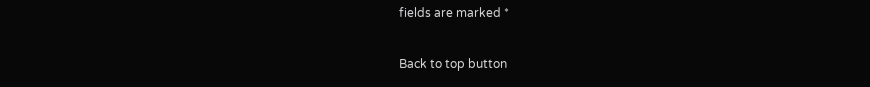fields are marked *

Back to top button